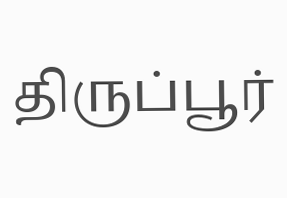திருப்பூர்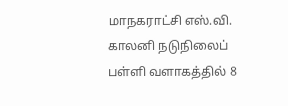மாநகராட்சி எஸ்.வி. காலனி நடுநிலைப் பள்ளி வளாகத்தில் 8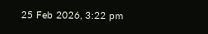25 Feb 2026, 3:22 pm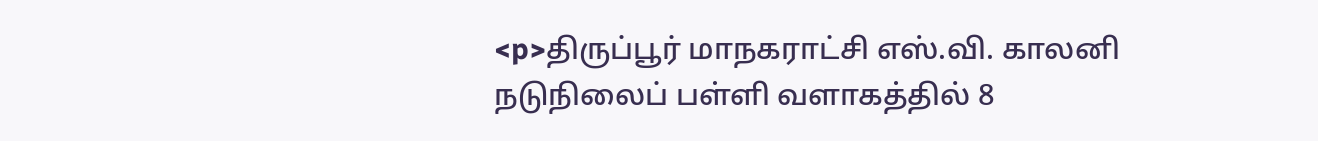<p>திருப்பூர் மாநகராட்சி எஸ்.வி. காலனி நடுநிலைப் பள்ளி வளாகத்தில் 8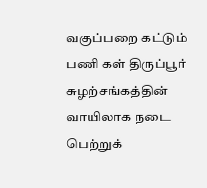வகுப்பறை கட்டும் பணி கள் திருப்பூர் சுழற்சங்கத்தின் வாயிலாக நடை பெற்றுக்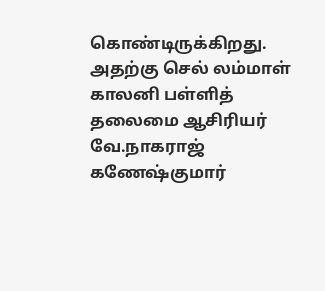கொண்டிருக்கிறது. அதற்கு செல் லம்மாள் காலனி பள்ளித் தலைமை ஆசிரியர் வே.நாகராஜ் கணேஷ்குமார்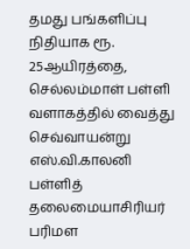தமது பங்களிப்பு நிதியாக ரூ. 25ஆயிரத்தை, செல்லம்மாள் பள்ளி வளாகத்தில் வைத்து செவ்வாயன்று எஸ்.வி.காலனி பள்ளித் தலைமையாசிரியர் பரிமள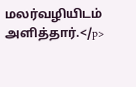மலர்வழியிடம் அளித்தார்.</p>